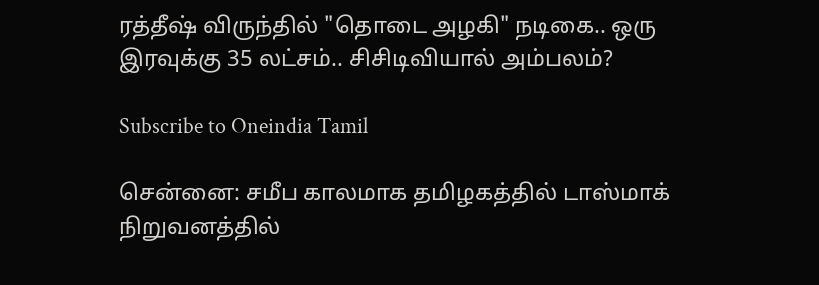ரத்தீஷ் விருந்தில் "தொடை அழகி" நடிகை.. ஒரு இரவுக்கு 35 லட்சம்.. சிசிடிவியால் அம்பலம்?

Subscribe to Oneindia Tamil

சென்னை: சமீப காலமாக தமிழகத்தில் டாஸ்மாக் நிறுவனத்தில்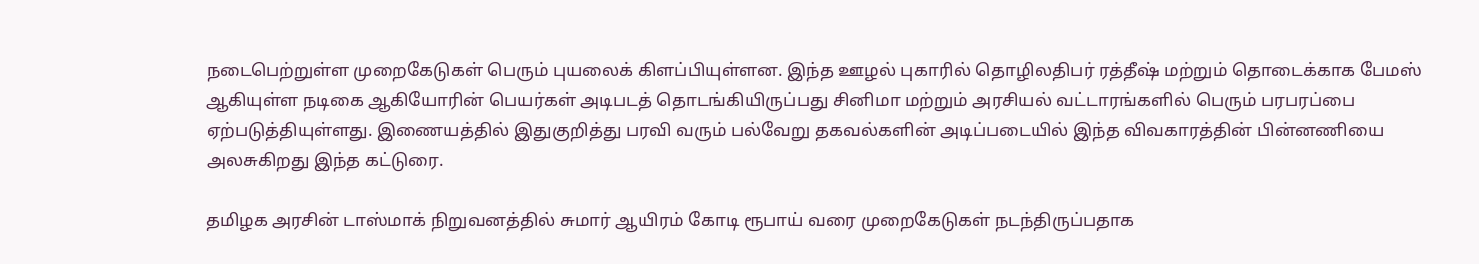நடைபெற்றுள்ள முறைகேடுகள் பெரும் புயலைக் கிளப்பியுள்ளன. இந்த ஊழல் புகாரில் தொழிலதிபர் ரத்தீஷ் மற்றும் தொடைக்காக பேமஸ் ஆகியுள்ள நடிகை ஆகியோரின் பெயர்கள் அடிபடத் தொடங்கியிருப்பது சினிமா மற்றும் அரசியல் வட்டாரங்களில் பெரும் பரபரப்பை ஏற்படுத்தியுள்ளது. இணையத்தில் இதுகுறித்து பரவி வரும் பல்வேறு தகவல்களின் அடிப்படையில் இந்த விவகாரத்தின் பின்னணியை அலசுகிறது இந்த கட்டுரை.

தமிழக அரசின் டாஸ்மாக் நிறுவனத்தில் சுமார் ஆயிரம் கோடி ரூபாய் வரை முறைகேடுகள் நடந்திருப்பதாக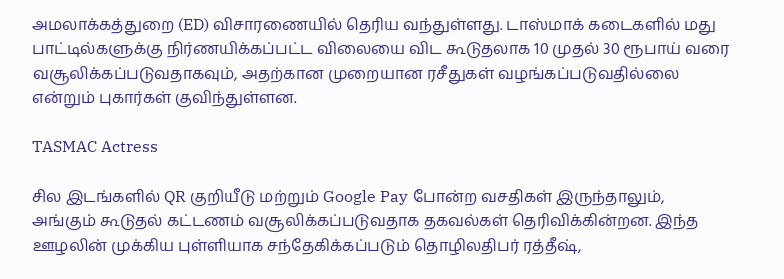அமலாக்கத்துறை (ED) விசாரணையில் தெரிய வந்துள்ளது. டாஸ்மாக் கடைகளில் மது பாட்டில்களுக்கு நிர்ணயிக்கப்பட்ட விலையை விட கூடுதலாக 10 முதல் 30 ரூபாய் வரை வசூலிக்கப்படுவதாகவும், அதற்கான முறையான ரசீதுகள் வழங்கப்படுவதில்லை என்றும் புகார்கள் குவிந்துள்ளன.

TASMAC Actress

சில இடங்களில் QR குறியீடு மற்றும் Google Pay போன்ற வசதிகள் இருந்தாலும், அங்கும் கூடுதல் கட்டணம் வசூலிக்கப்படுவதாக தகவல்கள் தெரிவிக்கின்றன. இந்த ஊழலின் முக்கிய புள்ளியாக சந்தேகிக்கப்படும் தொழிலதிபர் ரத்தீஷ்,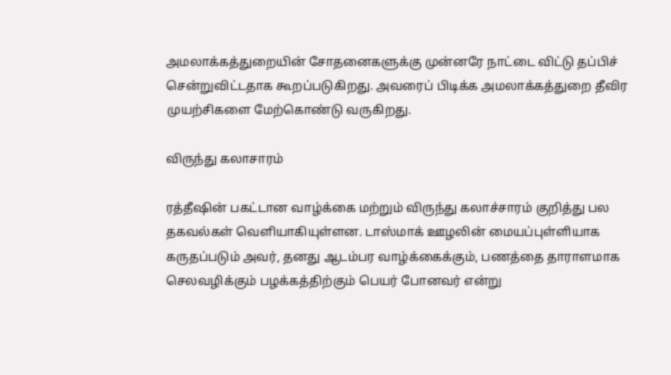அமலாக்கத்துறையின் சோதனைகளுக்கு முன்னரே நாட்டை விட்டு தப்பிச் சென்றுவிட்டதாக கூறப்படுகிறது. அவரைப் பிடிக்க அமலாக்கத்துறை தீவிர முயற்சிகளை மேற்கொண்டு வருகிறது.

விருந்து கலாசாரம்

ரத்தீஷின் பகட்டான வாழ்க்கை மற்றும் விருந்து கலாச்சாரம் குறித்து பல தகவல்கள் வெளியாகியுள்ளன. டாஸ்மாக் ஊழலின் மையப்புள்ளியாக கருதப்படும் அவர், தனது ஆடம்பர வாழ்க்கைக்கும், பணத்தை தாராளமாக செலவழிக்கும் பழக்கத்திற்கும் பெயர் போனவர் என்று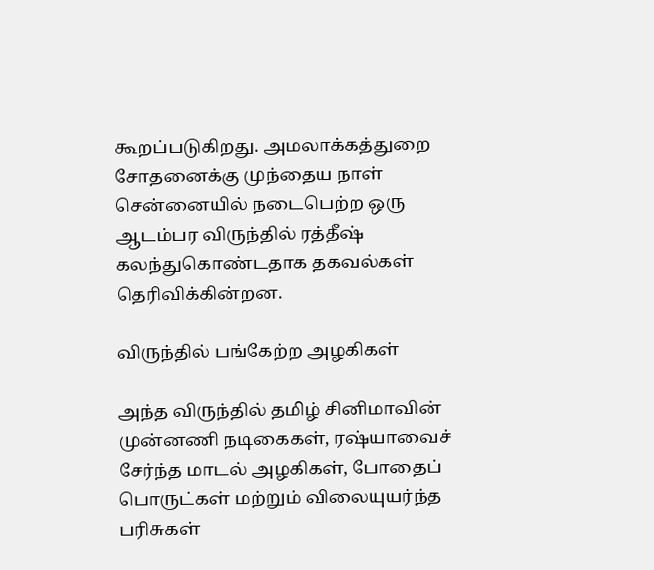கூறப்படுகிறது. அமலாக்கத்துறை சோதனைக்கு முந்தைய நாள் சென்னையில் நடைபெற்ற ஒரு ஆடம்பர விருந்தில் ரத்தீஷ் கலந்துகொண்டதாக தகவல்கள் தெரிவிக்கின்றன.

விருந்தில் பங்கேற்ற அழகிகள்

அந்த விருந்தில் தமிழ் சினிமாவின் முன்னணி நடிகைகள், ரஷ்யாவைச் சேர்ந்த மாடல் அழகிகள், போதைப் பொருட்கள் மற்றும் விலையுயர்ந்த பரிசுகள்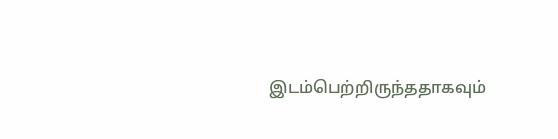இடம்பெற்றிருந்ததாகவும்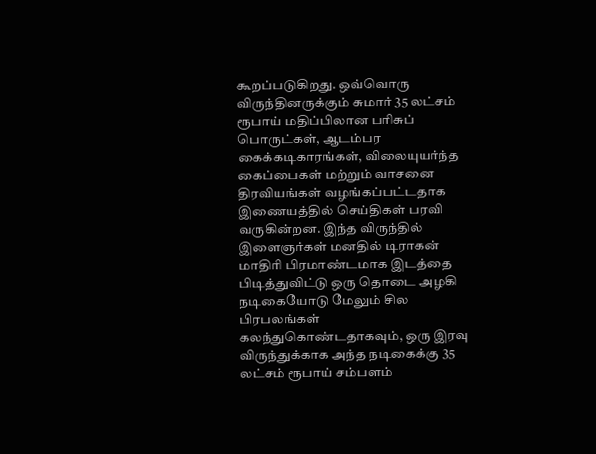கூறப்படுகிறது. ஒவ்வொரு விருந்தினருக்கும் சுமார் 35 லட்சம் ரூபாய் மதிப்பிலான பரிசுப் பொருட்கள், ஆடம்பர கைக்கடிகாரங்கள், விலையுயர்ந்த கைப்பைகள் மற்றும் வாசனை திரவியங்கள் வழங்கப்பட்டதாக இணையத்தில் செய்திகள் பரவி வருகின்றன. இந்த விருந்தில் இளைஞர்கள் மனதில் டிராகன் மாதிரி பிரமாண்டமாக இடத்தை பிடித்துவிட்டு ஒரு தொடை அழகி நடிகையோடு மேலும் சில பிரபலங்கள் கலந்துகொண்டதாகவும், ஒரு இரவு விருந்துக்காக அந்த நடிகைக்கு 35 லட்சம் ரூபாய் சம்பளம்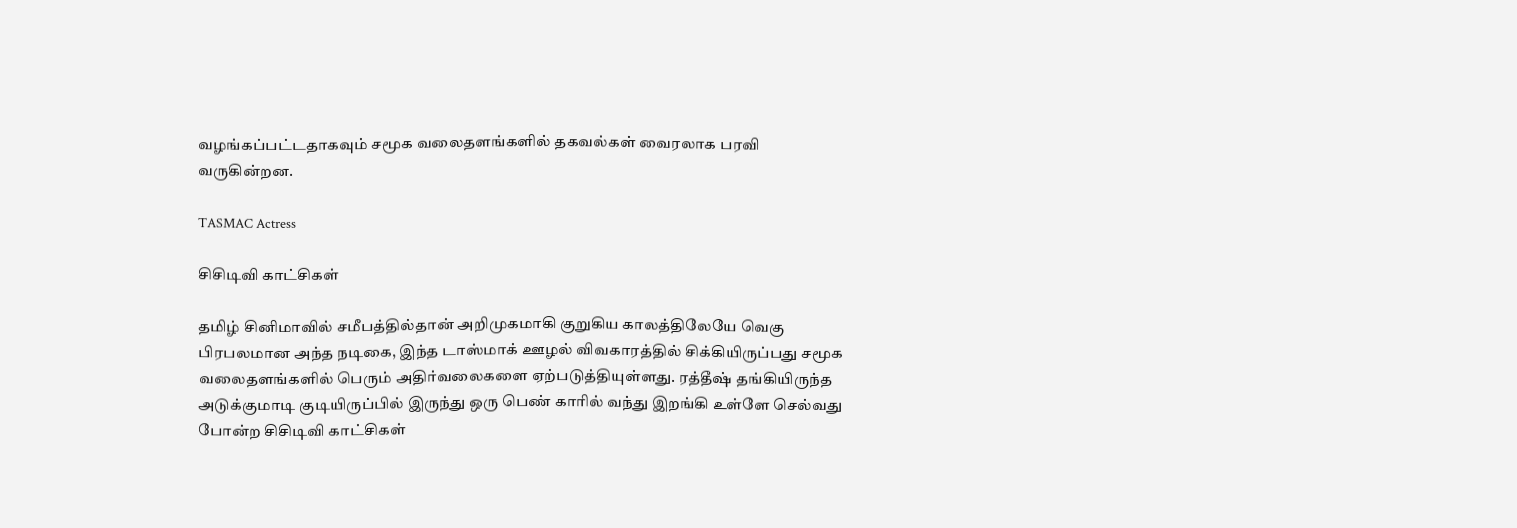வழங்கப்பட்டதாகவும் சமூக வலைதளங்களில் தகவல்கள் வைரலாக பரவி வருகின்றன.

TASMAC Actress

சிசிடிவி காட்சிகள்

தமிழ் சினிமாவில் சமீபத்தில்தான் அறிமுகமாகி குறுகிய காலத்திலேயே வெகு பிரபலமான அந்த நடிகை, இந்த டாஸ்மாக் ஊழல் விவகாரத்தில் சிக்கியிருப்பது சமூக வலைதளங்களில் பெரும் அதிர்வலைகளை ஏற்படுத்தியுள்ளது. ரத்தீஷ் தங்கியிருந்த அடுக்குமாடி குடியிருப்பில் இருந்து ஒரு பெண் காரில் வந்து இறங்கி உள்ளே செல்வது போன்ற சிசிடிவி காட்சிகள்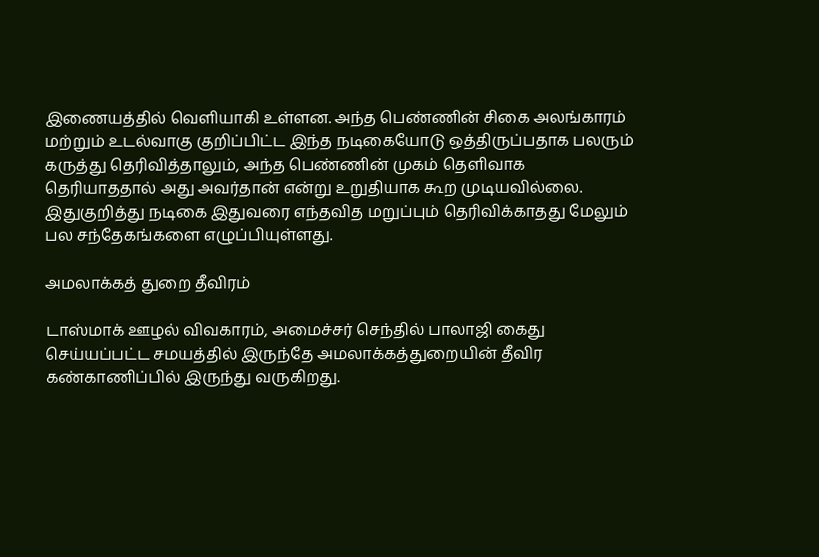இணையத்தில் வெளியாகி உள்ளன. அந்த பெண்ணின் சிகை அலங்காரம் மற்றும் உடல்வாகு குறிப்பிட்ட இந்த நடிகையோடு ஒத்திருப்பதாக பலரும் கருத்து தெரிவித்தாலும், அந்த பெண்ணின் முகம் தெளிவாக தெரியாததால் அது அவர்தான் என்று உறுதியாக கூற முடியவில்லை. இதுகுறித்து நடிகை இதுவரை எந்தவித மறுப்பும் தெரிவிக்காதது மேலும் பல சந்தேகங்களை எழுப்பியுள்ளது.

அமலாக்கத் துறை தீவிரம்

டாஸ்மாக் ஊழல் விவகாரம், அமைச்சர் செந்தில் பாலாஜி கைது செய்யப்பட்ட சமயத்தில் இருந்தே அமலாக்கத்துறையின் தீவிர கண்காணிப்பில் இருந்து வருகிறது.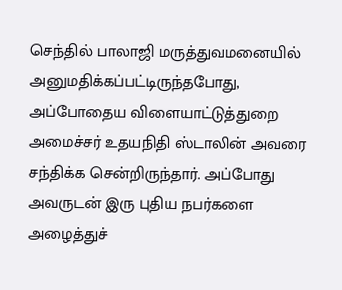செந்தில் பாலாஜி மருத்துவமனையில் அனுமதிக்கப்பட்டிருந்தபோது, அப்போதைய விளையாட்டுத்துறை அமைச்சர் உதயநிதி ஸ்டாலின் அவரை சந்திக்க சென்றிருந்தார். அப்போது அவருடன் இரு புதிய நபர்களை அழைத்துச்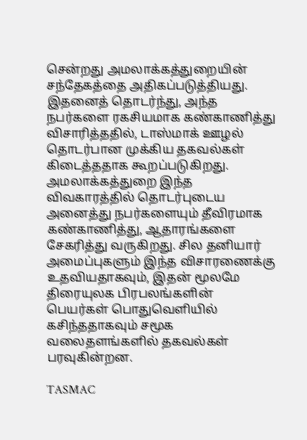சென்றது அமலாக்கத்துறையின் சந்தேகத்தை அதிகப்படுத்தியது. இதனைத் தொடர்ந்து, அந்த நபர்களை ரகசியமாக கண்காணித்து விசாரித்ததில், டாஸ்மாக் ஊழல் தொடர்பான முக்கிய தகவல்கள் கிடைத்ததாக கூறப்படுகிறது. அமலாக்கத்துறை இந்த விவகாரத்தில் தொடர்புடைய அனைத்து நபர்களையும் தீவிரமாக கண்காணித்து, ஆதாரங்களை சேகரித்து வருகிறது. சில தனியார் அமைப்புகளும் இந்த விசாரணைக்கு உதவியதாகவும், இதன் மூலமே திரையுலக பிரபலங்களின் பெயர்கள் பொதுவெளியில் கசிந்ததாகவும் சமூக வலைதளங்களில் தகவல்கள் பரவுகின்றன.

TASMAC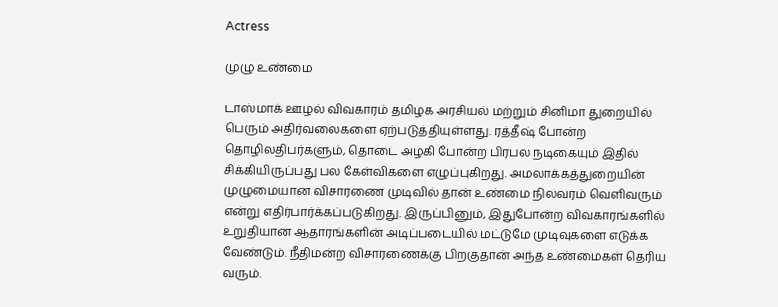Actress

முழு உண்மை

டாஸ்மாக் ஊழல் விவகாரம் தமிழக அரசியல் மற்றும் சினிமா துறையில் பெரும் அதிர்வலைகளை ஏற்படுத்தியுள்ளது. ரத்தீஷ் போன்ற தொழிலதிபர்களும், தொடை அழகி போன்ற பிரபல நடிகையும் இதில் சிக்கியிருப்பது பல கேள்விகளை எழுப்புகிறது. அமலாக்கத்துறையின் முழுமையான விசாரணை முடிவில் தான் உண்மை நிலவரம் வெளிவரும் என்று எதிர்பார்க்கப்படுகிறது. இருப்பினும், இதுபோன்ற விவகாரங்களில் உறுதியான ஆதாரங்களின் அடிப்படையில் மட்டுமே முடிவுகளை எடுக்க வேண்டும். நீதிமன்ற விசாரணைக்கு பிறகுதான் அந்த உண்மைகள் தெரிய வரும்.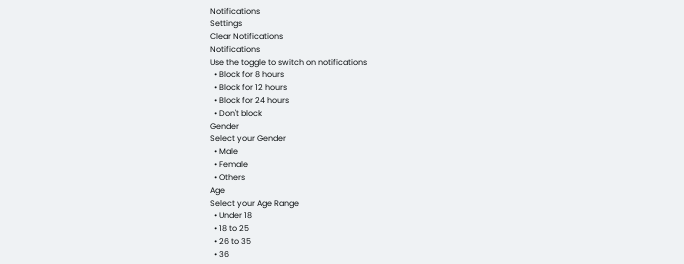Notifications
Settings
Clear Notifications
Notifications
Use the toggle to switch on notifications
  • Block for 8 hours
  • Block for 12 hours
  • Block for 24 hours
  • Don't block
Gender
Select your Gender
  • Male
  • Female
  • Others
Age
Select your Age Range
  • Under 18
  • 18 to 25
  • 26 to 35
  • 36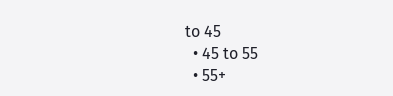to 45
  • 45 to 55
  • 55+